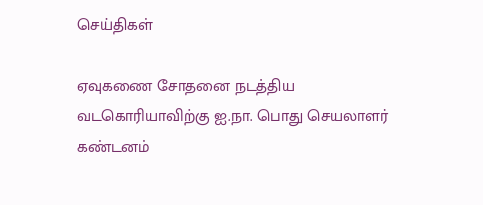செய்திகள்

ஏவுகணை சோதனை நடத்திய வடகொரியாவிற்கு ஐ.நா. பொது செயலாளர் கண்டனம்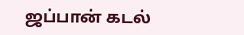ஜப்பான் கடல்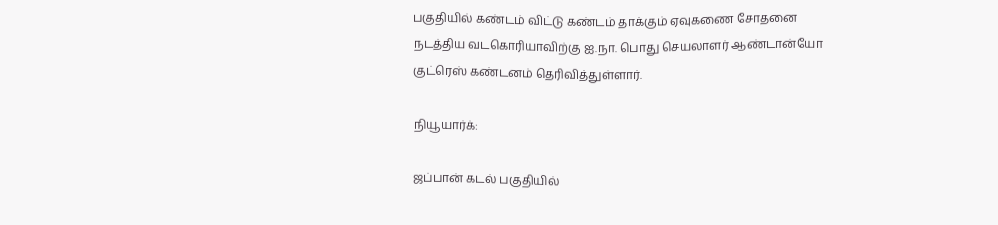பகுதியில் கண்டம் விட்டு கண்டம் தாக்கும் ஏவுகணை சோதனை நடத்திய வடகொரியாவிற்கு ஐ.நா. பொது செயலாளர் ஆண்டான்யோ குட்ரெஸ் கண்டனம் தெரிவித்துள்ளார்.

நியூயார்க்:

ஜப்பான் கடல் பகுதியில்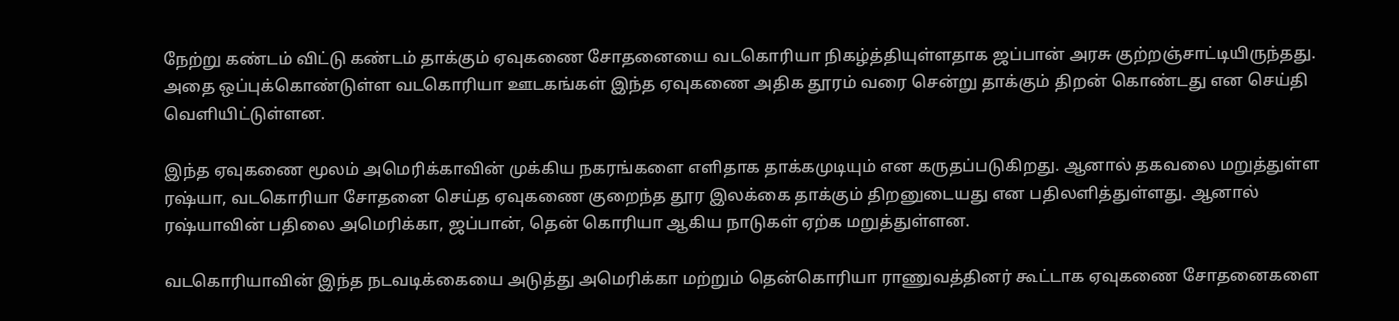நேற்று கண்டம் விட்டு கண்டம் தாக்கும் ஏவுகணை சோதனையை வடகொரியா நிகழ்த்தியுள்ளதாக ஜப்பான் அரசு குற்றஞ்சாட்டியிருந்தது. அதை ஒப்புக்கொண்டுள்ள வடகொரியா ஊடகங்கள் இந்த ஏவுகணை அதிக தூரம் வரை சென்று தாக்கும் திறன் கொண்டது என செய்தி வெளியிட்டுள்ளன.

இந்த ஏவுகணை மூலம் அமெரிக்காவின் முக்கிய நகரங்களை எளிதாக தாக்கமுடியும் என கருதப்படுகிறது. ஆனால் தகவலை மறுத்துள்ள ரஷ்யா, வடகொரியா சோதனை செய்த ஏவுகணை குறைந்த தூர இலக்கை தாக்கும் திறனுடையது என பதிலளித்துள்ளது. ஆனால் ரஷ்யாவின் பதிலை அமெரிக்கா, ஜப்பான், தென் கொரியா ஆகிய நாடுகள் ஏற்க மறுத்துள்ளன.

வடகொரியாவின் இந்த நடவடிக்கையை அடுத்து அமெரிக்கா மற்றும் தென்கொரியா ராணுவத்தினர் கூட்டாக ஏவுகணை சோதனைகளை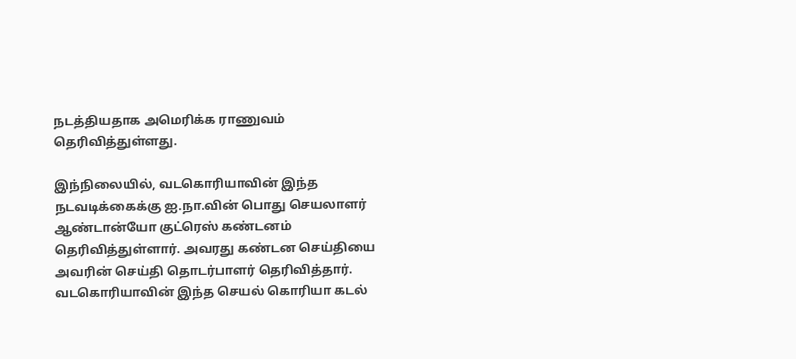நடத்தியதாக அமெரிக்க ராணுவம் தெரிவித்துள்ளது.

இந்நிலையில், வடகொரியாவின் இந்த நடவடிக்கைக்கு ஐ.நா.வின் பொது செயலாளர் ஆண்டான்யோ குட்ரெஸ் கண்டனம் தெரிவித்துள்ளார். அவரது கண்டன செய்தியை அவரின் செய்தி தொடர்பாளர் தெரிவித்தார். வடகொரியாவின் இந்த செயல் கொரியா கடல்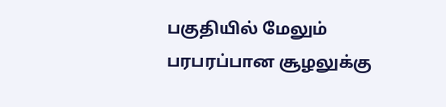பகுதியில் மேலும் பரபரப்பான சூழலுக்கு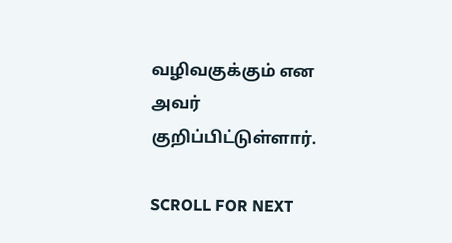வழிவகுக்கும் என அவர் குறிப்பிட்டுள்ளார்.

SCROLL FOR NEXT